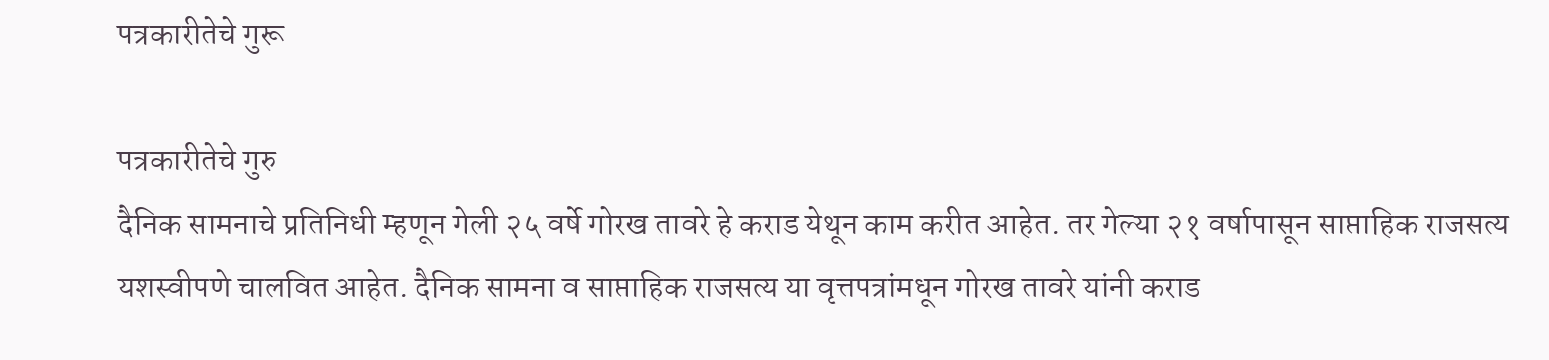पत्रकारीतेचे गुरू

पत्रकारीतेचे गुरु
दैनिक सामनाचे प्रतिनिधी म्हणून गेली २५ वर्षे गोरख तावरे हे कराड येथून काम करीत आहेत. तर गेल्या २१ वर्षापासून साप्ताहिक राजसत्य यशस्वीपणे चालवित आहेत. दैनिक सामना व साप्ताहिक राजसत्य या वृत्तपत्रांमधून गोरख तावरे यांनी कराड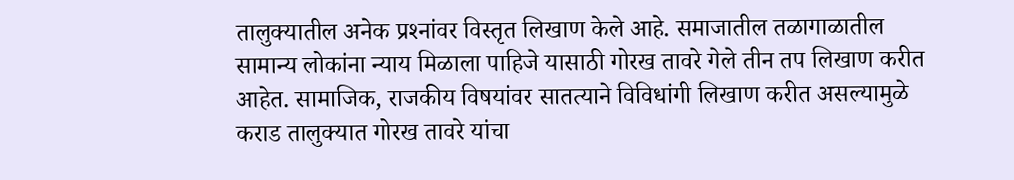तालुक्यातील अनेक प्रश्‍नांवर विस्तृत लिखाण केले आहे. समाजातील तळागाळातील सामान्य लोकांना न्याय मिळाला पाहिजे यासाठी गोरख तावरे गेले तीन तप लिखाण करीत आहेत. सामाजिक, राजकीय विषयांवर सातत्याने विविधांगी लिखाण करीत असल्यामुळे कराड तालुक्यात गोरख तावरे यांचा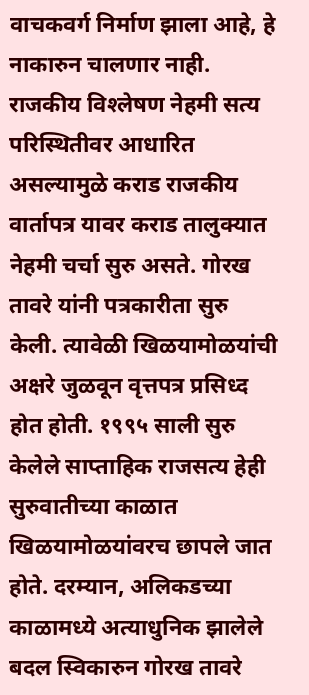वाचकवर्ग निर्माण झाला आहे, हे नाकारुन चालणार नाही. राजकीय विश्‍लेषण नेहमी सत्य परिस्थितीवर आधारित असल्यामुळे कराड राजकीय वार्तापत्र यावर कराड तालुक्यात नेहमी चर्चा सुरु असते. गोरख तावरे यांनी पत्रकारीता सुरु केली. त्यावेळी खिळयामोळयांची अक्षरे जुळवून वृत्तपत्र प्रसिध्द होत होती. १९९५ साली सुरु केलेले साप्ताहिक राजसत्य हेही सुरुवातीच्या काळात खिळयामोळयांवरच छापले जात होते. दरम्यान, अलिकडच्या काळामध्ये अत्याधुनिक झालेले बदल स्विकारुन गोरख तावरे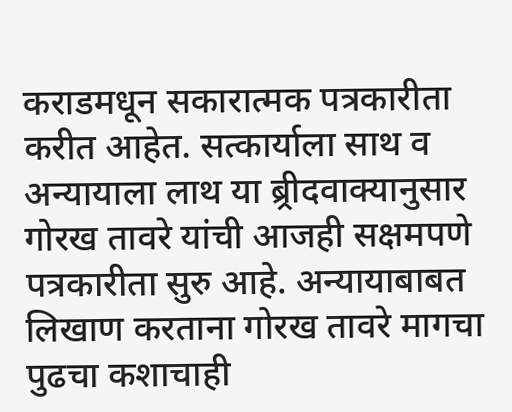कराडमधून सकारात्मक पत्रकारीता करीत आहेत. सत्कार्याला साथ व अन्यायाला लाथ या ब्र्रीदवाक्यानुसार गोरख तावरे यांची आजही सक्षमपणे पत्रकारीता सुरु आहे. अन्यायाबाबत लिखाण करताना गोरख तावरे मागचा पुढचा कशाचाही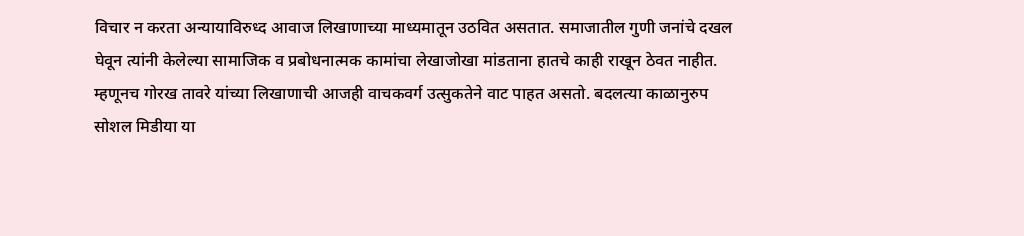विचार न करता अन्यायाविरुध्द आवाज लिखाणाच्या माध्यमातून उठवित असतात. समाजातील गुणी जनांचे दखल घेवून त्यांनी केलेल्या सामाजिक व प्रबोधनात्मक कामांचा लेखाजोखा मांडताना हातचे काही राखून ठेवत नाहीत. म्हणूनच गोरख तावरे यांच्या लिखाणाची आजही वाचकवर्ग उत्सुकतेने वाट पाहत असतो. बदलत्या काळानुरुप सोशल मिडीया या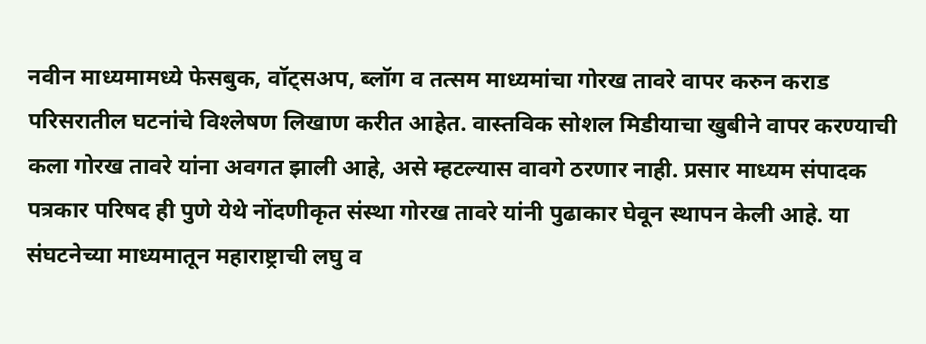नवीन माध्यमामध्ये फेसबुक, वॉट्सअप, ब्लॉग व तत्सम माध्यमांचा गोरख तावरे वापर करुन कराड परिसरातील घटनांचे विश्‍लेषण लिखाण करीत आहेत. वास्तविक सोशल मिडीयाचा खुबीने वापर करण्याची कला गोरख तावरे यांना अवगत झाली आहे, असे म्हटल्यास वावगे ठरणार नाही. प्रसार माध्यम संपादक पत्रकार परिषद ही पुणे येथे नोंदणीकृत संस्था गोरख तावरे यांनी पुढाकार घेवून स्थापन केली आहे. या संघटनेच्या माध्यमातून महाराष्ट्राची लघु व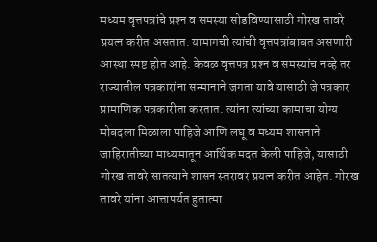मध्यम वृत्तपत्रांचे प्रश्‍न व समस्या सोडविण्यासाठी गोरख तावरे प्रयत्न करीत असतात. यामागची त्यांची वृत्तपत्रांबाबत असणारी आस्था स्पष्ट होत आहे. केवळ वृत्तपत्र प्रश्‍न व समस्यांच नव्हे तर राज्यातील पत्रकारांना सन्मानाने जगता यावे यासाठी जे पत्रकार प्रामाणिक पत्रकारीता करतात. त्यांना त्यांच्या कामाचा योग्य मोबदला मिळाला पाहिजे आणि लघू व मध्यम शासनाने जाहिरातीच्या माध्यमातून आर्थिक मदत केली पाहिजे, यासाठी गोरख तावरे सातत्याने शासन स्तरावर प्रयत्न करीत आहेत. गोरख तावरे यांना आत्तापर्यत हुतात्मा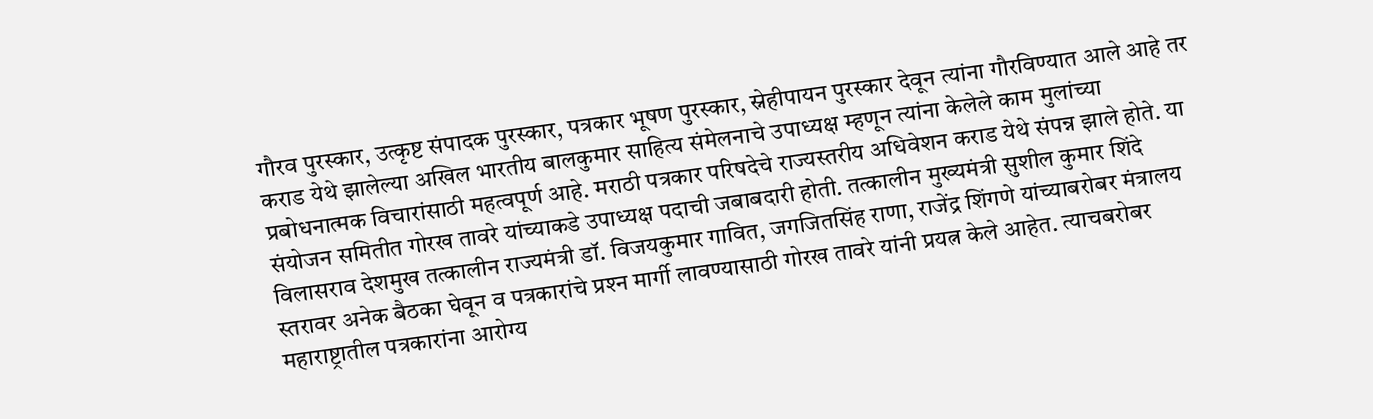गौरव पुरस्कार, उत्कृष्ट संपादक पुरस्कार, पत्रकार भूषण पुरस्कार, स्नेहीपायन पुरस्कार देवून त्यांना गौरविण्यात आले आहे तर कराड येथे झालेल्या अखिल भारतीय बालकुमार साहित्य संमेलनाचे उपाध्यक्ष म्हणून त्यांना केलेले काम मुलांच्या प्रबोधनात्मक विचारांसाठी महत्वपूर्ण आहे. मराठी पत्रकार परिषदेचे राज्यस्तरीय अधिवेशन कराड येथे संपन्न झाले होते. या संयोजन समितीत गोरख तावरे यांच्याकडे उपाध्यक्ष पदाची जबाबदारी होती. तत्कालीन मुख्यमंत्री सुशील कुमार शिंदे विलासराव देशमुख तत्कालीन राज्यमंत्री डॉ. विजयकुमार गावित, जगजितसिंह राणा, राजेंद्र शिंगणे यांच्याबरोबर मंत्रालय स्तरावर अनेक बैठका घेवून व पत्रकारांचे प्रश्‍न मार्गी लावण्यासाठी गोरख तावरे यांनी प्रयत्न केले आहेत. त्याचबरोबर महाराष्ट्रातील पत्रकारांना आरोग्य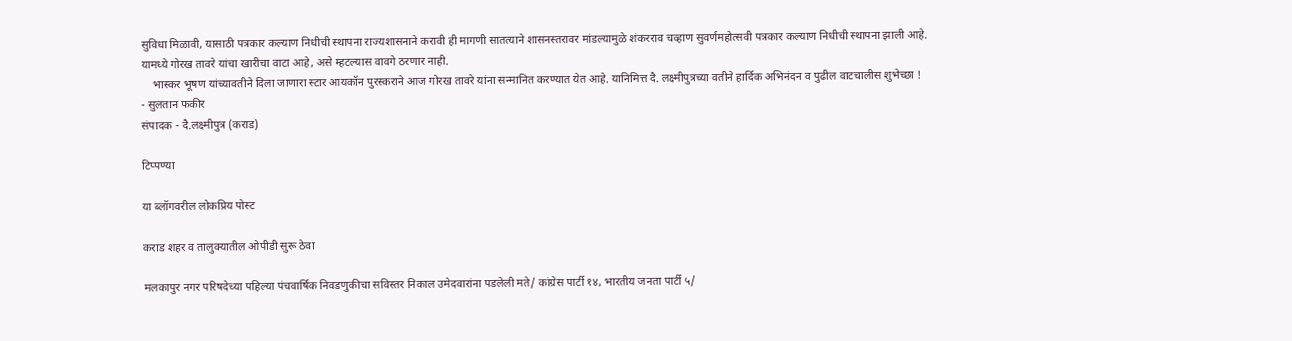सुविधा मिळावी, यासाठी पत्रकार कल्याण निधीची स्थापना राज्यशासनाने करावी ही मागणी सातत्याने शासनस्तरावर मांडल्यामुळे शंकरराव चव्हाण सुवर्णमहोत्सवी पत्रकार कल्याण निधीची स्थापना झाली आहे. यामध्ये गोरख तावरे यांचा खारीचा वाटा आहे, असे म्हटल्यास वावगे ठरणार नाही.
    भास्कर भूषण यांच्यावतीने दिला जाणारा स्टार आयकॉन पुरस्कराने आज गोरख तावरे यांना सन्मानित करण्यात येत आहे. यानिमित्त दै. लक्ष्मीपुत्रच्या वतीने हार्दिक अभिनंदन व पुढील वाटचालीस शुभेच्छा !
- सुलतान फकीर
संपादक - दै.लक्ष्मीपुत्र (कराड)

टिप्पण्या

या ब्लॉगवरील लोकप्रिय पोस्ट

कराड शहर व तालुक्यातील ओपीडी सुरू ठेवा

मलकापुर नगर परिषदेच्या पहिल्या पंचवार्षिक निवडणुकीचा सविस्तर निकाल उमेदवारांना पडलेली मते/ कांग्रेस पार्टी १४, भारतीय जनता पार्टी ५/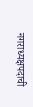नगराध्यक्षपदाची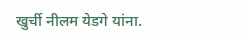खुर्ची नीलम येडगे यांना.